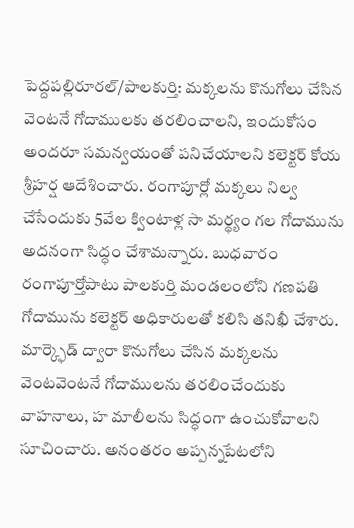పెద్దపల్లిరూరల్/పాలకుర్తి: మక్కలను కొనుగోలు చేసిన వెంటనే గోదాములకు తరలించాలని, ఇందుకోసం అందరూ సమన్వయంతో పనిచేయాలని కలెక్టర్ కోయ శ్రీహర్ష ఆదేశించారు. రంగాపూర్లో మక్కలు నిల్వ చేసేందుకు 5వేల క్వింటాళ్ల సా మర్థ్యం గల గోదామును అదనంగా సిద్ధం చేశామన్నారు. బుధవారం రంగాపూర్తోపాటు పాలకుర్తి మండలంలోని గణపతి గోదామును కలెక్టర్ అధికారులతో కలిసి తనిఖీ చేశారు. మార్క్ఫెడ్ ద్వారా కొనుగోలు చేసిన మక్కలను వెంటవెంటనే గోదాములను తరలించేందుకు వాహనాలు, హ మాలీలను సిద్ధంగా ఉంచుకోవాలని సూచించారు. అనంతరం అప్పన్నపేటలోని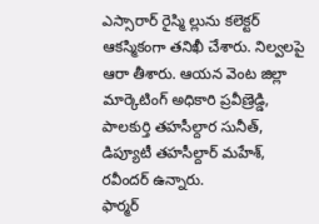ఎస్సారార్ రైస్మి ల్లును కలెక్టర్ ఆకస్మికంగా తనిఖీ చేశారు. నిల్వలపై ఆరా తీశారు. ఆయన వెంట జిల్లా మార్కెటింగ్ అధికారి ప్రవీణ్రెడ్డి, పాలకుర్తి తహసీల్దార సునీత్, డిప్యూటీ తహసీల్దార్ మహేశ్, రవీందర్ ఉన్నారు.
ఫార్మర్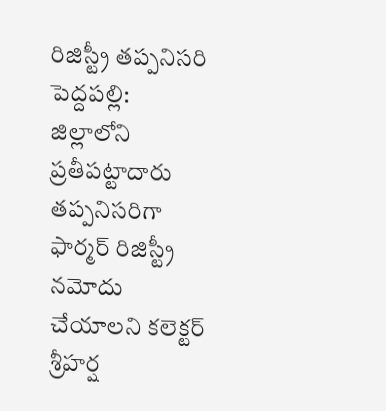రిజిస్ట్రీ తప్పనిసరి
పెద్దపల్లి: జిల్లాలోని ప్రతీపట్టాదారు తప్పనిసరిగా ఫార్మర్ రిజిస్ట్రీ నమోదు చేయాలని కలెక్టర్ శ్రీహర్ష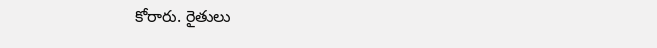కోరారు. రైతులు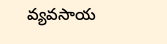వ్యవసాయ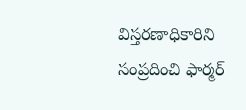విస్తరణాధికారిని సంప్రదించి ఫార్మర్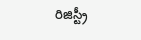రిజిస్ట్రీ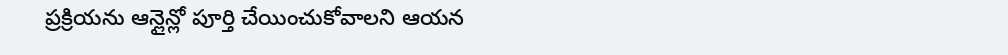ప్రక్రియను ఆన్లైన్లో పూర్తి చేయించుకోవాలని ఆయన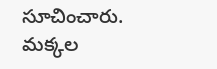సూచించారు.
మక్కల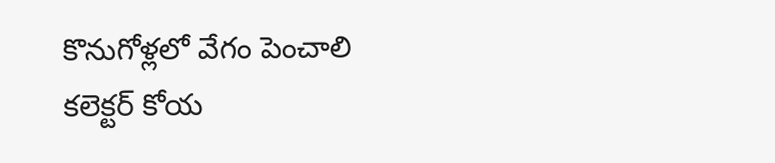కొనుగోళ్లలో వేగం పెంచాలి
కలెక్టర్ కోయ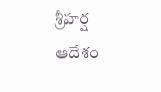శ్రీహర్ష ఆదేశం